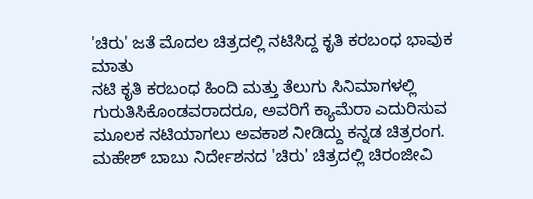'ಚಿರು' ಜತೆ ಮೊದಲ ಚಿತ್ರದಲ್ಲಿ ನಟಿಸಿದ್ದ ಕೃತಿ ಕರಬಂಧ ಭಾವುಕ ಮಾತು
ನಟಿ ಕೃತಿ ಕರಬಂಧ ಹಿಂದಿ ಮತ್ತು ತೆಲುಗು ಸಿನಿಮಾಗಳಲ್ಲಿ ಗುರುತಿಸಿಕೊಂಡವರಾದರೂ, ಅವರಿಗೆ ಕ್ಯಾಮೆರಾ ಎದುರಿಸುವ ಮೂಲಕ ನಟಿಯಾಗಲು ಅವಕಾಶ ನೀಡಿದ್ದು ಕನ್ನಡ ಚಿತ್ರರಂಗ. ಮಹೇಶ್ ಬಾಬು ನಿರ್ದೇಶನದ 'ಚಿರು' ಚಿತ್ರದಲ್ಲಿ ಚಿರಂಜೀವಿ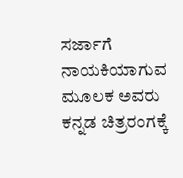ಸರ್ಜಾಗೆ ನಾಯಕಿಯಾಗುವ ಮೂಲಕ ಅವರು ಕನ್ನಡ ಚಿತ್ರರಂಗಕ್ಕೆ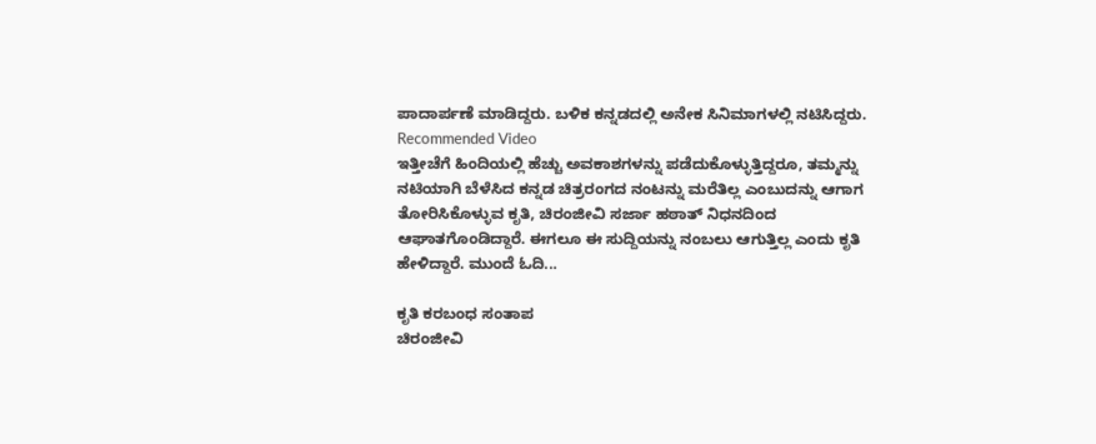ಪಾದಾರ್ಪಣೆ ಮಾಡಿದ್ದರು. ಬಳಿಕ ಕನ್ನಡದಲ್ಲಿ ಅನೇಕ ಸಿನಿಮಾಗಳಲ್ಲಿ ನಟಿಸಿದ್ದರು.
Recommended Video
ಇತ್ತೀಚೆಗೆ ಹಿಂದಿಯಲ್ಲಿ ಹೆಚ್ಚು ಅವಕಾಶಗಳನ್ನು ಪಡೆದುಕೊಳ್ಳುತ್ತಿದ್ದರೂ, ತಮ್ಮನ್ನು ನಟಿಯಾಗಿ ಬೆಳೆಸಿದ ಕನ್ನಡ ಚಿತ್ರರಂಗದ ನಂಟನ್ನು ಮರೆತಿಲ್ಲ ಎಂಬುದನ್ನು ಆಗಾಗ ತೋರಿಸಿಕೊಳ್ಳುವ ಕೃತಿ, ಚಿರಂಜೀವಿ ಸರ್ಜಾ ಹಠಾತ್ ನಿಧನದಿಂದ ಆಘಾತಗೊಂಡಿದ್ದಾರೆ. ಈಗಲೂ ಈ ಸುದ್ದಿಯನ್ನು ನಂಬಲು ಆಗುತ್ತಿಲ್ಲ ಎಂದು ಕೃತಿ ಹೇಳಿದ್ದಾರೆ. ಮುಂದೆ ಓದಿ...

ಕೃತಿ ಕರಬಂಧ ಸಂತಾಪ
ಚಿರಂಜೀವಿ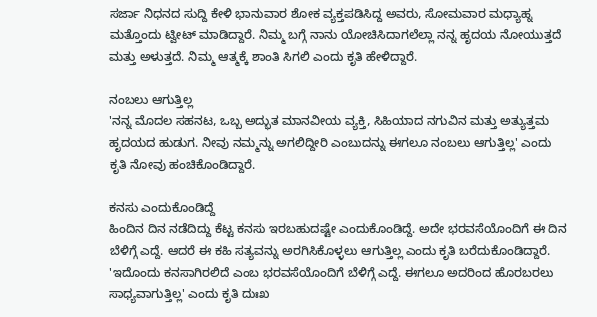ಸರ್ಜಾ ನಿಧನದ ಸುದ್ದಿ ಕೇಳಿ ಭಾನುವಾರ ಶೋಕ ವ್ಯಕ್ತಪಡಿಸಿದ್ದ ಅವರು, ಸೋಮವಾರ ಮಧ್ಯಾಹ್ನ ಮತ್ತೊಂದು ಟ್ವೀಟ್ ಮಾಡಿದ್ದಾರೆ. ನಿಮ್ಮ ಬಗ್ಗೆ ನಾನು ಯೋಚಿಸಿದಾಗಲೆಲ್ಲಾ ನನ್ನ ಹೃದಯ ನೋಯುತ್ತದೆ ಮತ್ತು ಅಳುತ್ತದೆ. ನಿಮ್ಮ ಆತ್ಮಕ್ಕೆ ಶಾಂತಿ ಸಿಗಲಿ ಎಂದು ಕೃತಿ ಹೇಳಿದ್ದಾರೆ.

ನಂಬಲು ಆಗುತ್ತಿಲ್ಲ
'ನನ್ನ ಮೊದಲ ಸಹನಟ, ಒಬ್ಬ ಅದ್ಭುತ ಮಾನವೀಯ ವ್ಯಕ್ತಿ, ಸಿಹಿಯಾದ ನಗುವಿನ ಮತ್ತು ಅತ್ಯುತ್ತಮ ಹೃದಯದ ಹುಡುಗ. ನೀವು ನಮ್ಮನ್ನು ಅಗಲಿದ್ದೀರಿ ಎಂಬುದನ್ನು ಈಗಲೂ ನಂಬಲು ಆಗುತ್ತಿಲ್ಲ' ಎಂದು ಕೃತಿ ನೋವು ಹಂಚಿಕೊಂಡಿದ್ದಾರೆ.

ಕನಸು ಎಂದುಕೊಂಡಿದ್ದೆ
ಹಿಂದಿನ ದಿನ ನಡೆದಿದ್ದು ಕೆಟ್ಟ ಕನಸು ಇರಬಹುದಷ್ಟೇ ಎಂದುಕೊಂಡಿದ್ದೆ. ಅದೇ ಭರವಸೆಯೊಂದಿಗೆ ಈ ದಿನ ಬೆಳಿಗ್ಗೆ ಎದ್ದೆ. ಆದರೆ ಈ ಕಹಿ ಸತ್ಯವನ್ನು ಅರಗಿಸಿಕೊಳ್ಳಲು ಆಗುತ್ತಿಲ್ಲ ಎಂದು ಕೃತಿ ಬರೆದುಕೊಂಡಿದ್ದಾರೆ. 'ಇದೊಂದು ಕನಸಾಗಿರಲಿದೆ ಎಂಬ ಭರವಸೆಯೊಂದಿಗೆ ಬೆಳಿಗ್ಗೆ ಎದ್ದೆ. ಈಗಲೂ ಅದರಿಂದ ಹೊರಬರಲು ಸಾಧ್ಯವಾಗುತ್ತಿಲ್ಲ' ಎಂದು ಕೃತಿ ದುಃಖ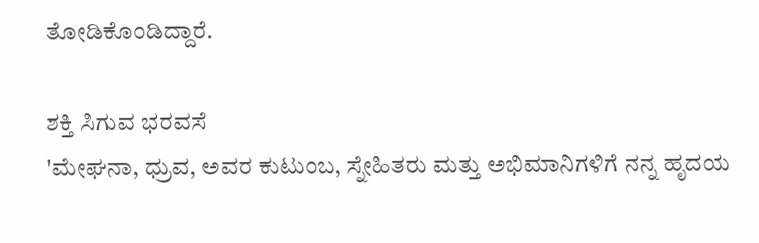ತೋಡಿಕೊಂಡಿದ್ದಾರೆ.

ಶಕ್ತಿ ಸಿಗುವ ಭರವಸೆ
'ಮೇಘನಾ, ಧ್ರುವ, ಅವರ ಕುಟುಂಬ, ಸ್ನೇಹಿತರು ಮತ್ತು ಅಭಿಮಾನಿಗಳಿಗೆ ನನ್ನ ಹೃದಯ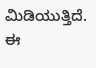ಮಿಡಿಯುತ್ತಿದೆ. ಈ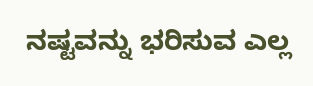ನಷ್ಟವನ್ನು ಭರಿಸುವ ಎಲ್ಲ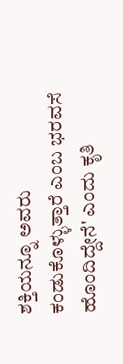ಶಕ್ತಿಯನ್ನೂ ಅವರು ಕಂಡುಕೊಳ್ಳುತ್ತಾರೆ ಎಂಬ ಭರವಸೆ ಹೊಂದಿದ್ದೇನೆ' ಎಂದು ಕೃತಿ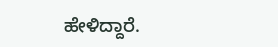ಹೇಳಿದ್ದಾರೆ.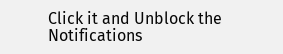Click it and Unblock the Notifications